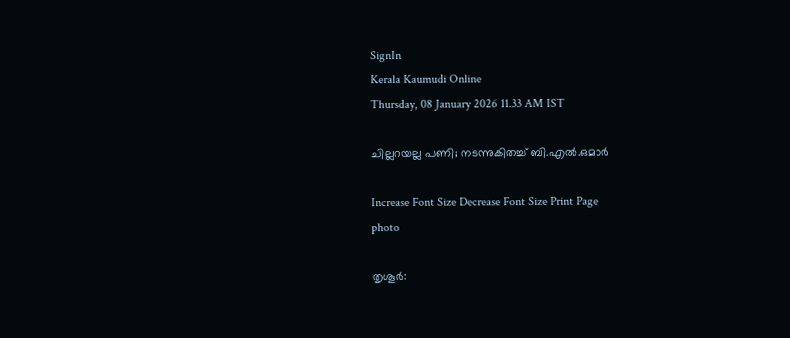SignIn
Kerala Kaumudi Online
Thursday, 08 January 2026 11.33 AM IST

ചില്ലറയല്ല പണി; നടന്നുകിതച്ച് ബി.എൽ.ഒമാർ

Increase Font Size Decrease Font Size Print Page
photo

തൃശൂർ: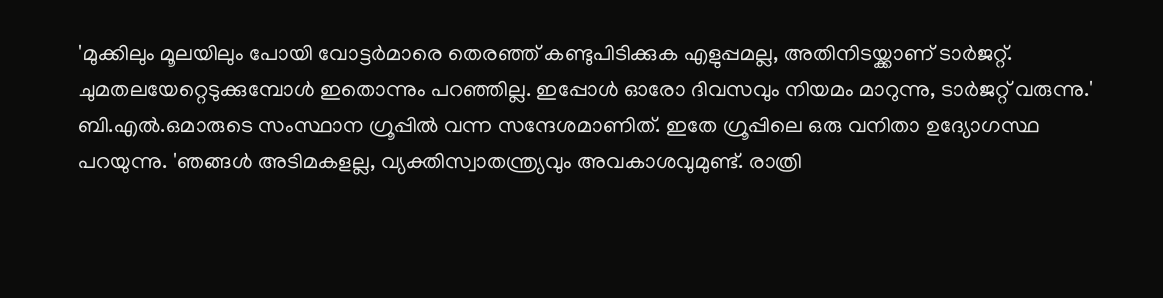'മുക്കിലും മൂലയിലും പോയി വോട്ടർമാരെ തെരഞ്ഞ് കണ്ടുപിടിക്കുക എളുപ്പമല്ല, അതിനിടയ്ക്കാണ് ടാർജറ്റ്. ചുമതലയേറ്റെടുക്കുമ്പോൾ ഇതൊന്നും പറഞ്ഞില്ല. ഇപ്പോൾ ഓരോ ദിവസവും നിയമം മാറുന്നു, ടാർജറ്റ് വരുന്നു.' ബി.എൽ.ഒമാരുടെ സംസ്ഥാന ഗ്രൂപ്പിൽ വന്ന സന്ദേശമാണിത്. ഇതേ ഗ്രൂപ്പിലെ ഒരു വനിതാ ഉദ്യോഗസ്ഥ പറയുന്നു. 'ഞങ്ങൾ അടിമകളല്ല, വ്യക്തിസ്വാതന്ത്ര്യവും അവകാശവുമുണ്ട്. രാത്രി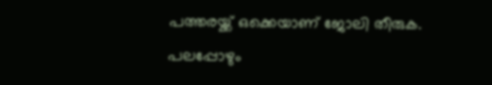പത്തരയ്ക്ക് ഒക്കെയാണ് ജോലി തീരുക. പലപ്പോഴും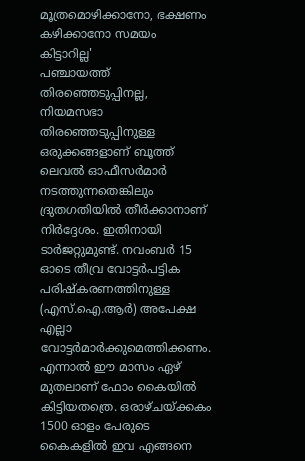മൂത്രമൊഴിക്കാനോ, ഭക്ഷണം കഴിക്കാനോ സമയം കിട്ടാറില്ല'
പഞ്ചായത്ത് തിരഞ്ഞെടുപ്പിനല്ല, നിയമസഭാ തിരഞ്ഞെടുപ്പിനുള്ള ഒരുക്കങ്ങളാണ് ബൂത്ത് ലെവൽ ഓഫീസർമാർ നടത്തുന്നതെങ്കിലും ദ്രുതഗതിയിൽ തീർക്കാനാണ് നിർദ്ദേശം. ഇതിനായി ടാർജറ്റുമുണ്ട്. നവംബർ 15 ഓടെ തീവ്ര വോട്ടർപട്ടിക പരിഷ്‌കരണത്തിനുള്ള (എസ്.ഐ.ആർ) അപേക്ഷ എല്ലാ വോട്ടർമാർക്കുമെത്തിക്കണം. എന്നാൽ ഈ മാസം ഏഴ് മുതലാണ് ഫോം കൈയിൽ കിട്ടിയതത്രെ. ഒരാഴ്ചയ്ക്കകം 1500 ഓളം പേരുടെ കൈകളിൽ ഇവ എങ്ങനെ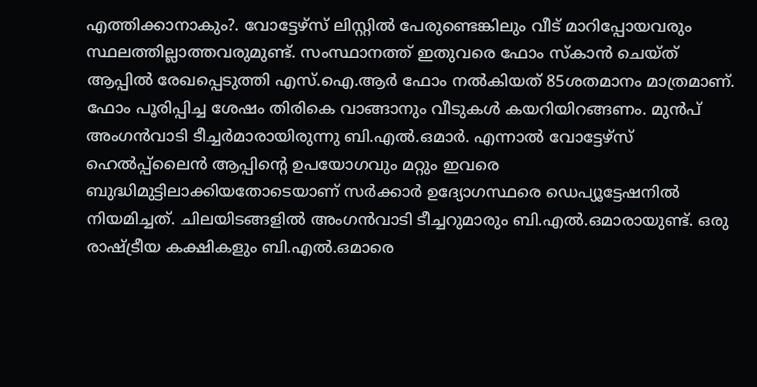എത്തിക്കാനാകും?. വോട്ടേഴ്‌സ് ലിസ്റ്റിൽ പേരുണ്ടെങ്കിലും വീട് മാറിപ്പോയവരും സ്ഥലത്തില്ലാത്തവരുമുണ്ട്. സംസ്ഥാനത്ത് ഇതുവരെ ഫോം സ്‌കാൻ ചെയ്ത് ആപ്പിൽ രേഖപ്പെടുത്തി എസ്.ഐ.ആർ ഫോം നൽകിയത് 85ശതമാനം മാത്രമാണ്. ഫോം പൂരിപ്പിച്ച ശേഷം തിരികെ വാങ്ങാനും വീടുകൾ കയറിയിറങ്ങണം. മുൻപ് അംഗൻവാടി ടീച്ചർമാരായിരുന്നു ബി.എൽ.ഒമാർ. എന്നാൽ വോട്ടേഴ്‌സ് ഹെൽപ്പ്‌ലൈൻ ആപ്പിന്റെ ഉപയോഗവും മറ്റും ഇവരെ ബുദ്ധിമുട്ടിലാക്കിയതോടെയാണ് സർക്കാർ ഉദ്യോഗസ്ഥരെ ഡെപ്യൂട്ടേഷനിൽ നിയമിച്ചത്. ചിലയിടങ്ങളിൽ അംഗൻവാടി ടീച്ചറുമാരും ബി.എൽ.ഒമാരായുണ്ട്. ഒരു രാഷ്ട്രീയ കക്ഷികളും ബി.എൽ.ഒമാരെ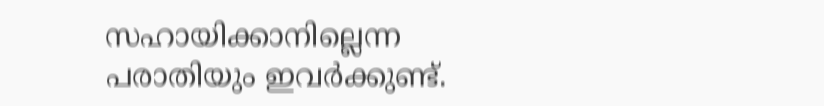സഹായിക്കാനില്ലെന്ന പരാതിയും ഇവർക്കുണ്ട്.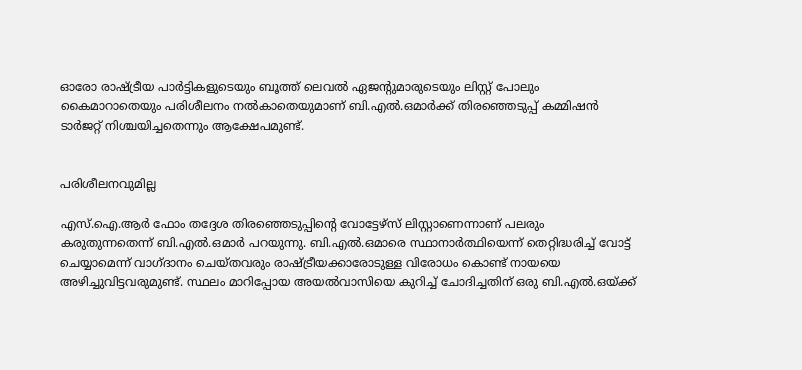ഓരോ രാഷ്ട്രീയ പാർട്ടികളുടെയും ബൂത്ത് ലെവൽ ഏജന്റുമാരുടെയും ലിസ്റ്റ് പോലും കൈമാറാതെയും പരിശീലനം നൽകാതെയുമാണ് ബി.എൽ.ഒമാർക്ക് തിരഞ്ഞെടുപ്പ് കമ്മിഷൻ ടാർജറ്റ് നിശ്ചയിച്ചതെന്നും ആക്ഷേപമുണ്ട്.


പരിശീലനവുമില്ല

എസ്.ഐ.ആർ ഫോം തദ്ദേശ തിരഞ്ഞെടുപ്പിന്റെ വോട്ടേഴ്‌സ് ലിസ്റ്റാണെന്നാണ് പലരും കരുതുന്നതെന്ന് ബി.എൽ.ഒമാർ പറയുന്നു. ബി.എൽ.ഒമാരെ സ്ഥാനാർത്ഥിയെന്ന് തെറ്റിദ്ധരിച്ച് വോട്ട് ചെയ്യാമെന്ന് വാഗ്ദാനം ചെയ്തവരും രാഷ്ട്രീയക്കാരോടുള്ള വിരോധം കൊണ്ട് നായയെ അഴിച്ചുവിട്ടവരുമുണ്ട്. സ്ഥലം മാറിപ്പോയ അയൽവാസിയെ കുറിച്ച് ചോദിച്ചതിന് ഒരു ബി.എൽ.ഒയ്ക്ക്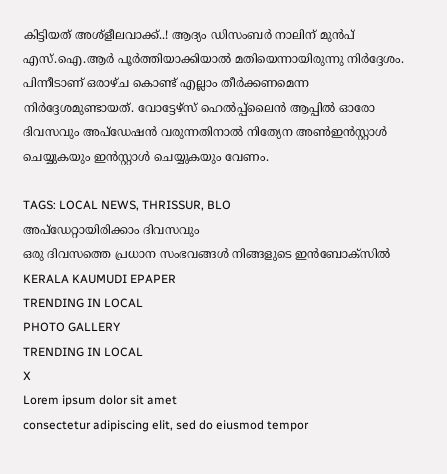കിട്ടിയത് അശ്‌ളീലവാക്ക്..! ആദ്യം ഡിസംബർ നാലിന് മുൻപ് എസ്.ഐ.ആർ പൂർത്തിയാക്കിയാൽ മതിയെന്നായിരുന്നു നിർദ്ദേശം. പിന്നീടാണ് ഒരാഴ്ച കൊണ്ട് എല്ലാം തീർക്കണമെന്ന നിർദ്ദേശമുണ്ടായത്. വോട്ടേഴ്‌സ് ഹെൽപ്പ്‌ലൈൻ ആപ്പിൽ ഓരോ ദിവസവും അപ്‌ഡേഷൻ വരുന്നതിനാൽ നിത്യേന അൺഇൻസ്റ്റാൾ ചെയ്യുകയും ഇൻസ്റ്റാൾ ചെയ്യുകയും വേണം.

TAGS: LOCAL NEWS, THRISSUR, BLO
അപ്ഡേറ്റായിരിക്കാം ദിവസവും
ഒരു ദിവസത്തെ പ്രധാന സംഭവങ്ങൾ നിങ്ങളുടെ ഇൻബോക്സിൽ
KERALA KAUMUDI EPAPER
TRENDING IN LOCAL
PHOTO GALLERY
TRENDING IN LOCAL
X
Lorem ipsum dolor sit amet
consectetur adipiscing elit, sed do eiusmod tempor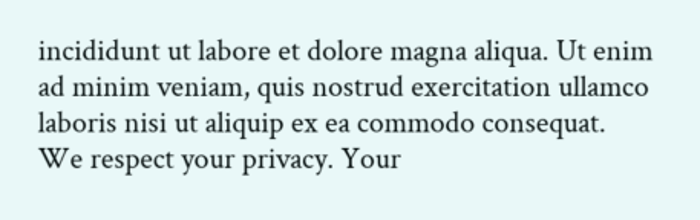incididunt ut labore et dolore magna aliqua. Ut enim ad minim veniam, quis nostrud exercitation ullamco laboris nisi ut aliquip ex ea commodo consequat.
We respect your privacy. Your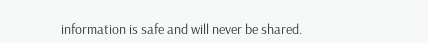information is safe and will never be shared.